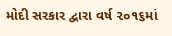મોદી સરકાર દ્વારા વર્ષ ૨૦૧૬માં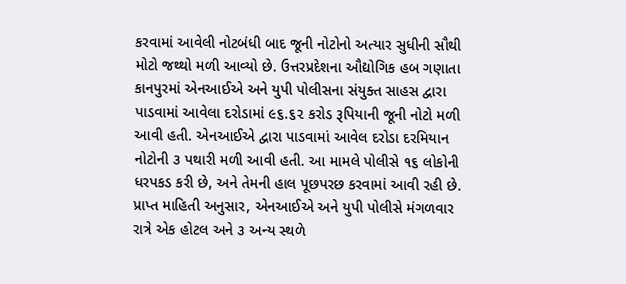કરવામાં આવેલી નોટબંધી બાદ જૂની નોટોનો અત્યાર સુધીની સૌથી મોટો જથ્થો મળી આવ્યો છે. ઉત્તરપ્રદેશના ઔદ્યોગિક હબ ગણાતા કાનપુરમાં એનઆઈએ અને યુપી પોલીસના સંયુક્ત સાહસ દ્વારા પાડવામાં આવેલા દરોડામાં ૯૬.૬૨ કરોડ રૂપિયાની જૂની નોટો મળી આવી હતી. એનઆઈએ દ્વારા પાડવામાં આવેલ દરોડા દરમિયાન નોટોની ૩ પથારી મળી આવી હતી. આ મામલે પોલીસે ૧૬ લોકોની ધરપકડ કરી છે, અને તેમની હાલ પૂછપરછ કરવામાં આવી રહી છે.
પ્રાપ્ત માહિતી અનુસાર, એનઆઈએ અને યુપી પોલીસે મંગળવાર રાત્રે એક હોટલ અને ૩ અન્ય સ્થળે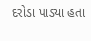દરોડા પાડ્યા હતા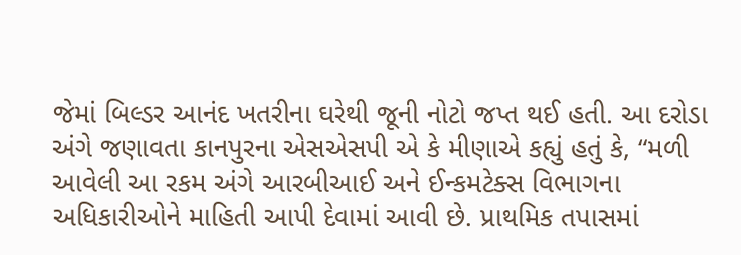જેમાં બિલ્ડર આનંદ ખતરીના ઘરેથી જૂની નોટો જપ્ત થઈ હતી. આ દરોડા અંગે જણાવતા કાનપુરના એસએસપી એ કે મીણાએ કહ્યું હતું કે, “મળી આવેલી આ રકમ અંગે આરબીઆઈ અને ઈન્કમટેક્સ વિભાગના અધિકારીઓને માહિતી આપી દેવામાં આવી છે. પ્રાથમિક તપાસમાં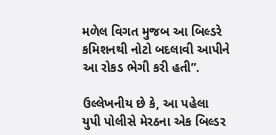મળેલ વિગત મુજબ આ બિલ્ડરે કમિશનથી નોટો બદલાવી આપીને આ રોકડ ભેગી કરી હતી”.

ઉલ્લેખનીય છે કે, આ પહેલા યુપી પોલીસે મેરઠના એક બિલ્ડર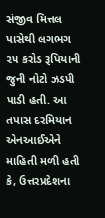સંજીવ મિત્તલ પાસેથી લગભગ ૨૫ કરોડ રૂપિયાની જુની નોટો ઝડપી પાડી હતી. આ તપાસ દરમિયાન એનઆઈએને માહિતી મળી હતી કે, ઉત્તરપ્રદેશના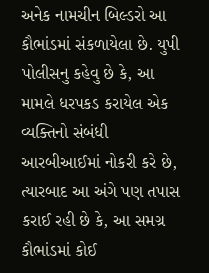અનેક નામચીન બિલ્ડરો આ કૌભાંડમાં સંકળાયેલા છે. યુપી પોલીસનુ કહેવુ છે કે, આ મામલે ધરપકડ કરાયેલ એક વ્યક્તિનો સંબંધી આરબીઆઈમાં નોકરી કરે છે, ત્યારબાદ આ અંગે પણ તપાસ કરાઈ રહી છે કે, આ સમગ્ર કૌભાંડમાં કોઈ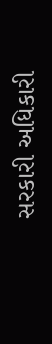સરકારી અધિકારી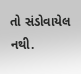તો સંડોવાયેલ નથી.